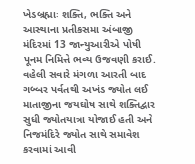ખેડબ્રહ્માઃ શક્તિ, ભક્તિ અને આસ્થાના પ્રતીકસમા અંબાજી મંદિરમાં 13 જાન્યુઆરીએ પોષી પૂનમ નિમિત્તે ભવ્ય ઉજવણી કરાઈ. વહેલી સવારે મંગળા આરતી બાદ ગબ્બર પર્વતથી અખંડ જ્યોત લઈ માતાજીના જયઘોષ સાથે શક્તિદ્વાર સુધી જ્યોતયાત્રા યોજાઈ હતી અને નિજમંદિરે જ્યોત સાથે સમાવેશ કરવામાં આવી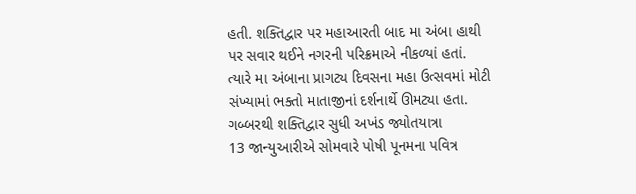હતી. શક્તિદ્વાર પર મહાઆરતી બાદ મા અંબા હાથી પર સવાર થઈને નગરની પરિક્રમાએ નીકળ્યાં હતાં. ત્યારે મા અંબાના પ્રાગટ્ય દિવસના મહા ઉત્સવમાં મોટી સંખ્યામાં ભક્તો માતાજીનાં દર્શનાર્થે ઊમટ્યા હતા.
ગબ્બરથી શક્તિદ્વાર સુધી અખંડ જ્યોતયાત્રા
13 જાન્યુઆરીએ સોમવારે પોષી પૂનમના પવિત્ર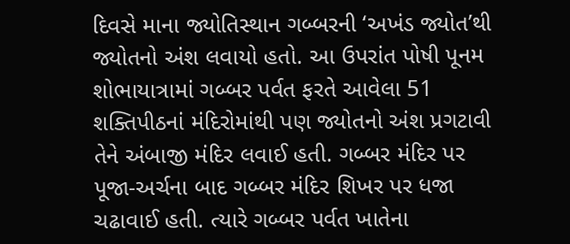દિવસે માના જ્યોતિસ્થાન ગબ્બરની ‘અખંડ જ્યોત’થી જ્યોતનો અંશ લવાયો હતો. આ ઉપરાંત પોષી પૂનમ શોભાયાત્રામાં ગબ્બર પર્વત ફરતે આવેલા 51 શક્તિપીઠનાં મંદિરોમાંથી પણ જ્યોતનો અંશ પ્રગટાવી તેને અંબાજી મંદિર લવાઈ હતી. ગબ્બર મંદિર પર પૂજા-અર્ચના બાદ ગબ્બર મંદિર શિખર પર ધજા ચઢાવાઈ હતી. ત્યારે ગબ્બર પર્વત ખાતેના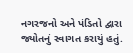નગરજનો અને પંડિતો દ્વારા જ્યોતનું સ્વાગત કરાયું હતું.